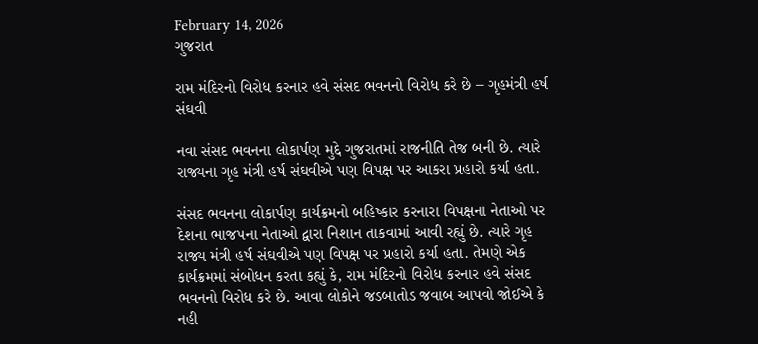February 14, 2026
ગુજરાત

રામ મંદિરનો વિરોધ કરનાર હવે સંસદ ભવનનો વિરોધ કરે છે – ગૃહમંત્રી હર્ષ સંઘવી

નવા સંસદ ભવનના લોકાર્પણ મુદ્દે ગુજરાતમાં રાજનીતિ તેજ બની છે. ત્યારે રાજ્યના ગૃહ મંત્રી હર્ષ સંઘવીએ પણ વિપક્ષ પર આકરા પ્રહારો કર્યા હતા.

સંસદ ભવનના લોકાર્પણ કાર્યક્રમનો બહિષ્કાર કરનારા વિપક્ષના નેતાઓ પર દેશના ભાજપના નેતાઓ દ્વારા નિશાન તાકવામાં આવી રહ્યું છે. ત્યારે ગૃહ રાજ્ય મંત્રી હર્ષ સંઘવીએ પણ વિપક્ષ પર પ્રહારો કર્યા હતા. તેમણે એક કાર્યક્રમમાં સંબોધન કરતા કહ્યું કે, રામ મંદિરનો વિરોધ કરનાર હવે સંસદ ભવનનો વિરોધ કરે છે. આવા લોકોને જડબાતોડ જવાબ આપવો જોઈએ કે નહી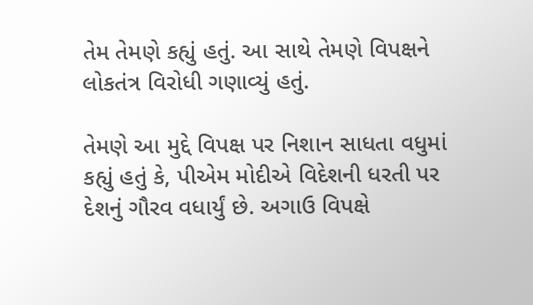તેમ તેમણે કહ્યું હતું. આ સાથે તેમણે વિપક્ષને લોકતંત્ર વિરોધી ગણાવ્યું હતું.

તેમણે આ મુદ્દે વિપક્ષ પર નિશાન સાધતા વધુમાં કહ્યું હતું કે, પીએમ મોદીએ વિદેશની ધરતી પર દેશનું ગૌરવ વધાર્યું છે. અગાઉ વિપક્ષે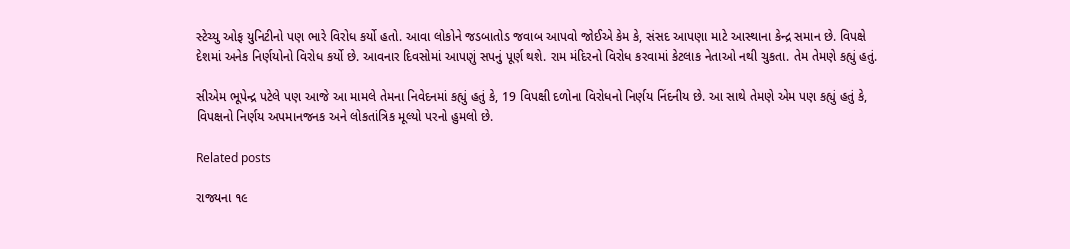સ્ટેચ્યુ ઓફ યુનિટીનો પણ ભારે વિરોધ કર્યો હતો. આવા લોકોને જડબાતોડ જવાબ આપવો જોઈએ કેમ કે, સંસદ આપણા માટે આસ્થાના કેન્દ્ર સમાન છે. વિપક્ષે દેશમાં અનેક નિર્ણયોનો વિરોધ કર્યો છે. આવનાર દિવસોમાં આપણું સપનું પૂર્ણ થશે. રામ મંદિરનો વિરોધ કરવામાં કેટલાક નેતાઓ નથી ચુકતા. તેમ તેમણે કહ્યું હતું.

સીએમ ભૂપેન્દ્ર પટેલે પણ આજે આ મામલે તેમના નિવેદનમાં કહ્યું હતું કે, 19 વિપક્ષી દળોના વિરોધનો નિર્ણય નિંદનીય છે. આ સાથે તેમણે એમ પણ કહ્યું હતું કે, વિપક્ષનો નિર્ણય અપમાનજનક અને લોકતાંત્રિક મૂલ્યો પરનો હુમલો છે.

Related posts

રાજ્યના ૧૯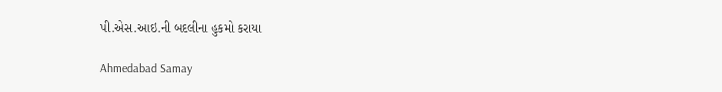પી.એસ.આઇ.ની બદલીના હુકમો કરાયા

Ahmedabad Samay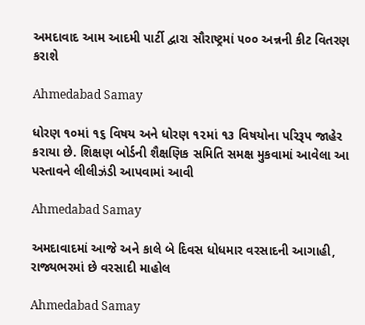અમદાવાદ આમ આદમી પાર્ટી દ્વારા સૌરાષ્ટ્રમાં ૫૦૦ અન્નની કીટ વિતરણ કરાશે

Ahmedabad Samay

ધોરણ ૧૦માં ૧૬ વિષય અને ધોરણ ૧૨માં ૧૩ વિષયોના પરિરૂપ જાહેર કરાયા છે. શિક્ષણ બોર્ડની શૈક્ષણિક સમિતિ સમક્ષ મુકવામાં આવેલા આ પસ્‍તાવને લીલીઝંડી આપવામાં આવી

Ahmedabad Samay

અમદાવાદમાં આજે અને કાલે બે દિવસ ધોધમાર વરસાદની આગાહી, રાજ્યભરમાં છે વરસાદી માહોલ

Ahmedabad Samay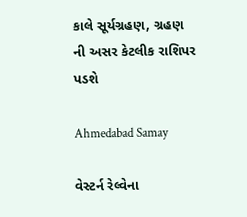કાલે સૂર્યગ્રહણ, ગ્રહણ ની અસર કેટલીક રાશિપર પડશે

Ahmedabad Samay

વેસ્ટર્ન રેલ્વેના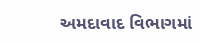અમદાવાદ વિભાગમાં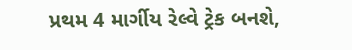પ્રથમ 4 માર્ગીય રેલ્વે ટ્રેક બનશે,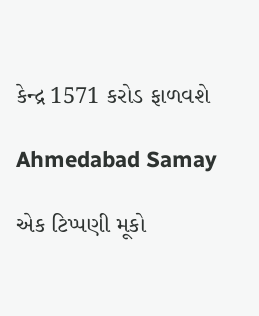કેન્દ્ર 1571 કરોડ ફાળવશે

Ahmedabad Samay

એક ટિપ્પણી મૂકો